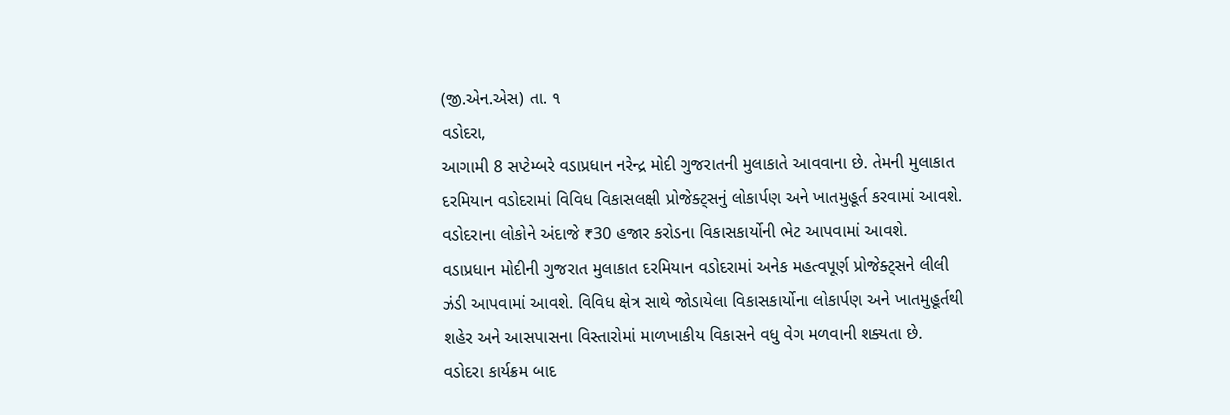(જી.એન.એસ) તા. ૧
વડોદરા,
આગામી 8 સપ્ટેમ્બરે વડાપ્રધાન નરેન્દ્ર મોદી ગુજરાતની મુલાકાતે આવવાના છે. તેમની મુલાકાત દરમિયાન વડોદરામાં વિવિધ વિકાસલક્ષી પ્રોજેક્ટ્સનું લોકાર્પણ અને ખાતમુહૂર્ત કરવામાં આવશે. વડોદરાના લોકોને અંદાજે ₹30 હજાર કરોડના વિકાસકાર્યોની ભેટ આપવામાં આવશે.
વડાપ્રધાન મોદીની ગુજરાત મુલાકાત દરમિયાન વડોદરામાં અનેક મહત્વપૂર્ણ પ્રોજેક્ટ્સને લીલી ઝંડી આપવામાં આવશે. વિવિધ ક્ષેત્ર સાથે જોડાયેલા વિકાસકાર્યોના લોકાર્પણ અને ખાતમુહૂર્તથી શહેર અને આસપાસના વિસ્તારોમાં માળખાકીય વિકાસને વધુ વેગ મળવાની શક્યતા છે.
વડોદરા કાર્યક્રમ બાદ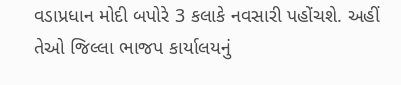વડાપ્રધાન મોદી બપોરે 3 કલાકે નવસારી પહોંચશે. અહીં તેઓ જિલ્લા ભાજપ કાર્યાલયનું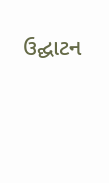ઉદ્ઘાટન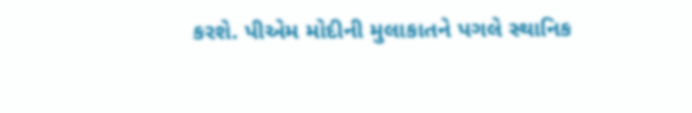કરશે. પીએમ મોદીની મુલાકાતને પગલે સ્થાનિક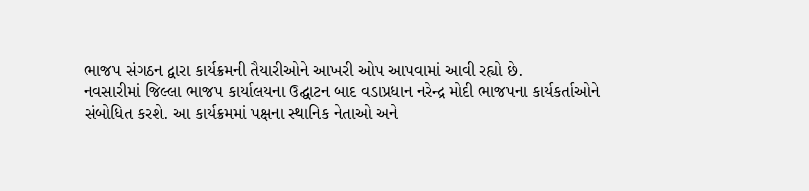ભાજપ સંગઠન દ્વારા કાર્યક્રમની તૈયારીઓને આખરી ઓપ આપવામાં આવી રહ્યો છે.
નવસારીમાં જિલ્લા ભાજપ કાર્યાલયના ઉદ્ઘાટન બાદ વડાપ્રધાન નરેન્દ્ર મોદી ભાજપના કાર્યકર્તાઓને સંબોધિત કરશે. આ કાર્યક્રમમાં પક્ષના સ્થાનિક નેતાઓ અને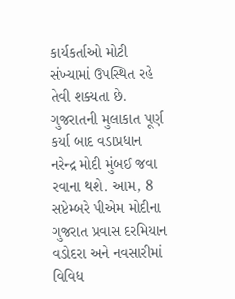કાર્યકર્તાઓ મોટી સંખ્યામાં ઉપસ્થિત રહે તેવી શક્યતા છે.
ગુજરાતની મુલાકાત પૂર્ણ કર્યા બાદ વડાપ્રધાન નરેન્દ્ર મોદી મુંબઈ જવા રવાના થશે. આમ, 8 સપ્ટેમ્બરે પીએમ મોદીના ગુજરાત પ્રવાસ દરમિયાન વડોદરા અને નવસારીમાં વિવિધ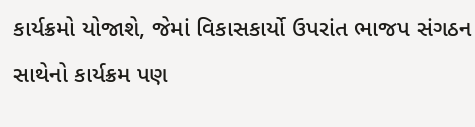કાર્યક્રમો યોજાશે, જેમાં વિકાસકાર્યો ઉપરાંત ભાજપ સંગઠન સાથેનો કાર્યક્રમ પણ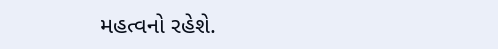મહત્વનો રહેશે.